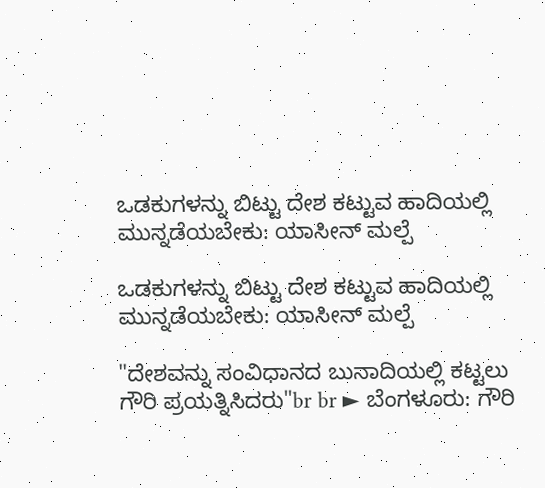ಒಡಕುಗಳನ್ನು ಬಿಟ್ಟು ದೇಶ ಕಟ್ಟುವ ಹಾದಿಯಲ್ಲಿ ಮುನ್ನಡೆಯಬೇಕು: ಯಾಸೀನ್ ಮಲ್ಪೆ

ಒಡಕುಗಳನ್ನು ಬಿಟ್ಟು ದೇಶ ಕಟ್ಟುವ ಹಾದಿಯಲ್ಲಿ ಮುನ್ನಡೆಯಬೇಕು: ಯಾಸೀನ್ ಮಲ್ಪೆ

"ದೇಶವನ್ನು ಸಂವಿಧಾನದ ಬುನಾದಿಯಲ್ಲಿ ಕಟ್ಟಲು ಗೌರಿ ಪ್ರಯತ್ನಿಸಿದರು"br br ► ಬೆಂಗಳೂರು: ಗೌರಿ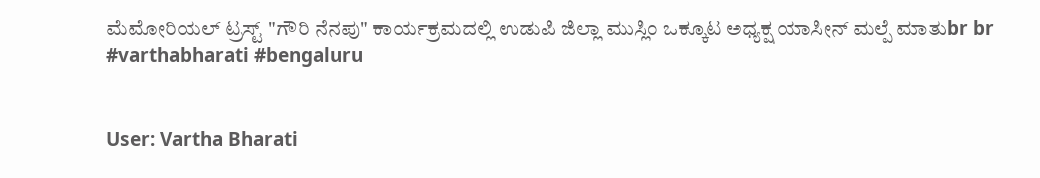ಮೆಮೋರಿಯಲ್ ಟ್ರಸ್ಟ್ "ಗೌರಿ ನೆನಪು" ಕಾರ್ಯಕ್ರಮದಲ್ಲಿ ಉಡುಪಿ ಜಿಲ್ಲಾ ಮುಸ್ಲಿಂ ಒಕ್ಕೂಟ ಅಧ್ಯಕ್ಷ ಯಾಸೀನ್ ಮಲ್ಪೆ ಮಾತುbr br #varthabharati #bengaluru


User: Vartha Bharati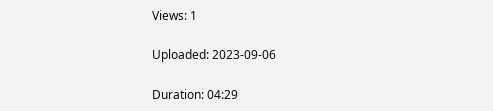Views: 1

Uploaded: 2023-09-06

Duration: 04:29